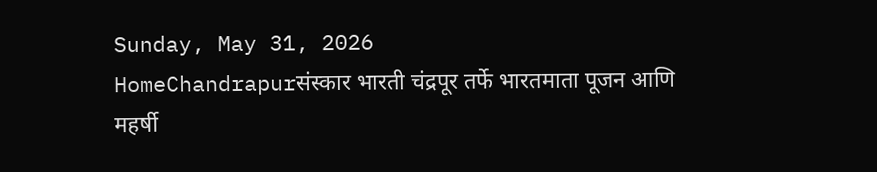Sunday, May 31, 2026
HomeChandrapurसंस्कार भारती चंद्रपूर तर्फे भारतमाता पूजन आणि महर्षी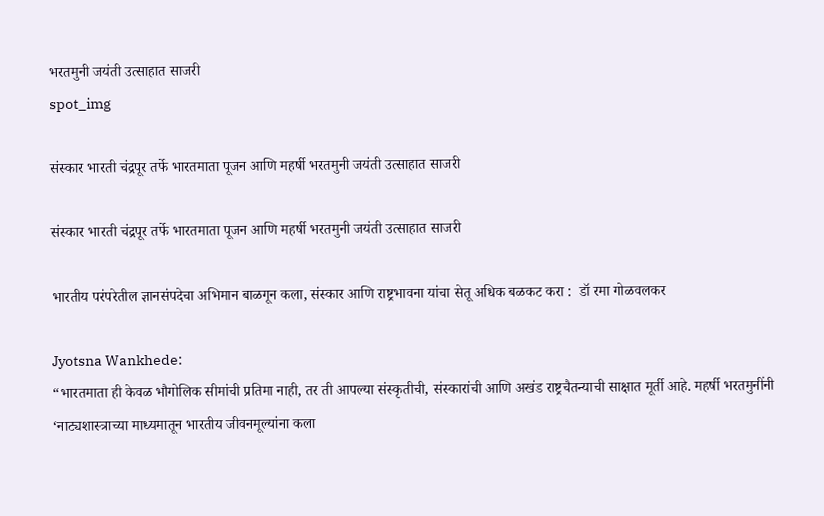भरतमुनी जयंती उत्साहात साजरी
spot_img

संस्कार भारती चंद्रपूर तर्फे भारतमाता पूजन आणि महर्षी भरतमुनी जयंती उत्साहात साजरी

संस्कार भारती चंद्रपूर तर्फे भारतमाता पूजन आणि महर्षी भरतमुनी जयंती उत्साहात साजरी

भारतीय परंपरेतील ज्ञानसंपदेचा अभिमान बाळगून कला, संस्कार आणि राष्ट्रभावना यांचा सेतू अधिक बळकट करा :  डॉ रमा गोळवलकर

Jyotsna Wankhede:
“भारतमाता ही केवळ भौगोलिक सीमांची प्रतिमा नाही, तर ती आपल्या संस्कृतीची, संस्कारांची आणि अखंड राष्ट्रचैतन्याची साक्षात मूर्ती आहे. महर्षी भरतमुनींनी ‘नाट्यशास्त्राच्या माध्यमातून भारतीय जीवनमूल्यांना कला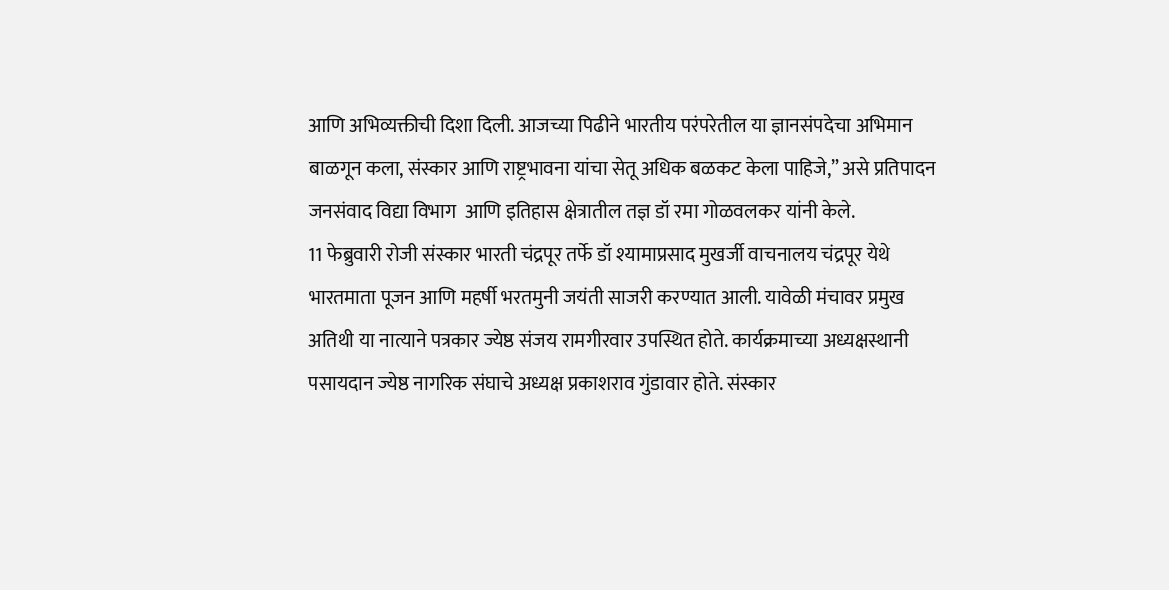आणि अभिव्यक्तीची दिशा दिली. आजच्या पिढीने भारतीय परंपरेतील या ज्ञानसंपदेचा अभिमान बाळगून कला, संस्कार आणि राष्ट्रभावना यांचा सेतू अधिक बळकट केला पाहिजे,” असे प्रतिपादन जनसंवाद विद्या विभाग  आणि इतिहास क्षेत्रातील तज्ञ डॉ रमा गोळवलकर यांनी केले.
11 फेब्रुवारी रोजी संस्कार भारती चंद्रपूर तर्फे डॉ श्यामाप्रसाद मुखर्जी वाचनालय चंद्रपूर येथे भारतमाता पूजन आणि महर्षी भरतमुनी जयंती साजरी करण्यात आली. यावेळी मंचावर प्रमुख अतिथी या नात्याने पत्रकार ज्येष्ठ संजय रामगीरवार उपस्थित होते. कार्यक्रमाच्या अध्यक्षस्थानी पसायदान ज्येष्ठ नागरिक संघाचे अध्यक्ष प्रकाशराव गुंडावार होते. संस्कार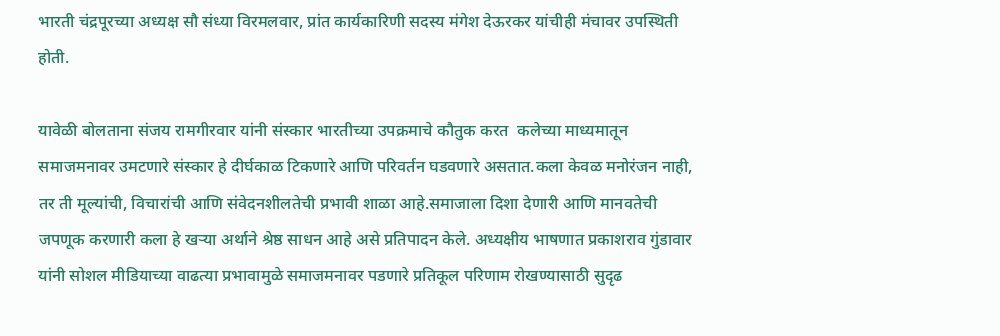भारती चंद्रपूरच्या अध्यक्ष सौ संध्या विरमलवार, प्रांत कार्यकारिणी सदस्य मंगेश देऊरकर यांचीही मंचावर उपस्थिती होती.

यावेळी बोलताना संजय रामगीरवार यांनी संस्कार भारतीच्या उपक्रमाचे कौतुक करत  कलेच्या माध्यमातून समाजमनावर उमटणारे संस्कार हे दीर्घकाळ टिकणारे आणि परिवर्तन घडवणारे असतात.कला केवळ मनोरंजन नाही, तर ती मूल्यांची, विचारांची आणि संवेदनशीलतेची प्रभावी शाळा आहे.समाजाला दिशा देणारी आणि मानवतेची जपणूक करणारी कला हे खऱ्या अर्थाने श्रेष्ठ साधन आहे असे प्रतिपादन केले. अध्यक्षीय भाषणात प्रकाशराव गुंडावार यांनी सोशल मीडियाच्या वाढत्या प्रभावामुळे समाजमनावर पडणारे प्रतिकूल परिणाम रोखण्यासाठी सुदृढ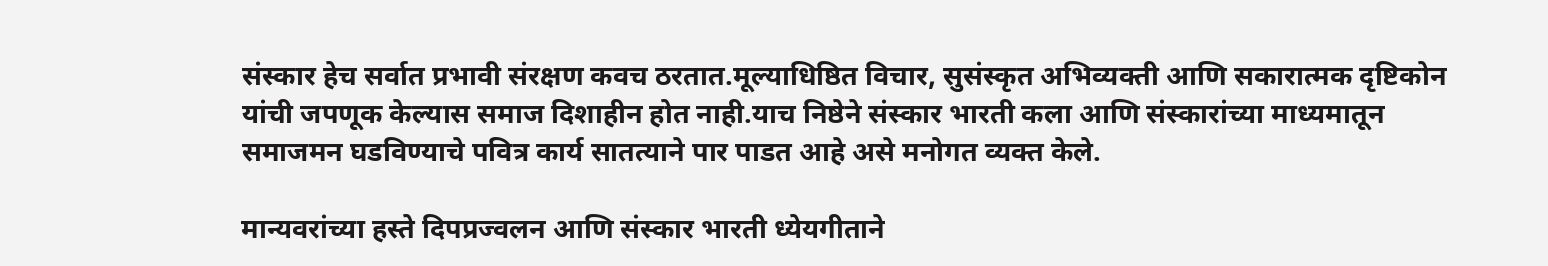संस्कार हेच सर्वात प्रभावी संरक्षण कवच ठरतात.मूल्याधिष्ठित विचार, सुसंस्कृत अभिव्यक्ती आणि सकारात्मक दृष्टिकोन यांची जपणूक केल्यास समाज दिशाहीन होत नाही.याच निष्ठेने संस्कार भारती कला आणि संस्कारांच्या माध्यमातून समाजमन घडविण्याचे पवित्र कार्य सातत्याने पार पाडत आहे असे मनोगत व्यक्त केले.

मान्यवरांच्या हस्ते दिपप्रज्वलन आणि संस्कार भारती ध्येयगीताने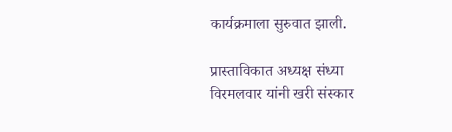कार्यक्रमाला सुरुवात झाली.

प्रास्ताविकात अध्यक्ष संध्या विरमलवार यांनी खरी संस्कार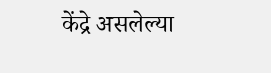केंद्रे असलेल्या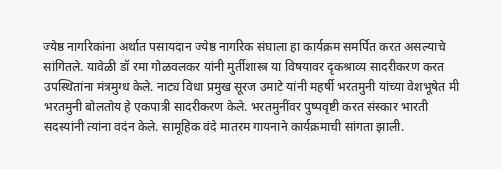ज्येष्ठ नागरिकांना अर्थात पसायदान ज्येष्ठ नागरिक संघाला हा कार्यक्रम समर्पित करत असल्याचे सांगितले. यावेळी डॉ रमा गोळवलकर यांनी मुर्तीशास्त्र या विषयावर दृकश्राव्य सादरीकरण करत उपस्थितांना मंत्रमुग्ध केले. नाट्य विधा प्रमुख सूरज उमाटे यांनी महर्षी भरतमुनी यांच्या वेशभूषेत मी भरतमुनी बोलतोय हे एकपात्री सादरीकरण केले. भरतमुनींवर पुष्पवृष्टी करत संस्कार भारती सदस्यांनी त्यांना वदंन केले. सामूहिक वंदे मातरम गायनाने कार्यक्रमाची सांगता झाली.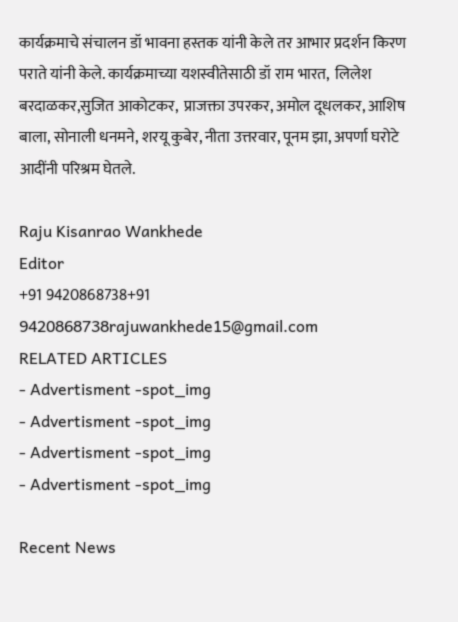कार्यक्रमाचे संचालन डॉ भावना हस्तक यांनी केले तर आभार प्रदर्शन किरण पराते यांनी केले. कार्यक्रमाच्या यशस्वीतेसाठी डॉ राम भारत,  लिलेश बरदाळकर,सुजित आकोटकर,  प्राजक्ता उपरकर, अमोल दूधलकर, आशिष बाला, सोनाली धनमने, शरयू कुबेर, नीता उत्तरवार, पूनम झा, अपर्णा घरोटे आदींनी परिश्रम घेतले.

Raju Kisanrao Wankhede
Editor
+91 9420868738+91 9420868738rajuwankhede15@gmail.com
RELATED ARTICLES
- Advertisment -spot_img
- Advertisment -spot_img
- Advertisment -spot_img
- Advertisment -spot_img

Recent News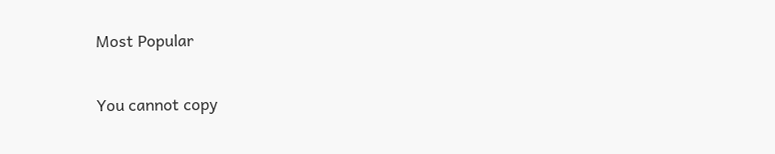Most Popular

You cannot copy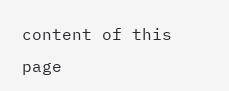content of this page